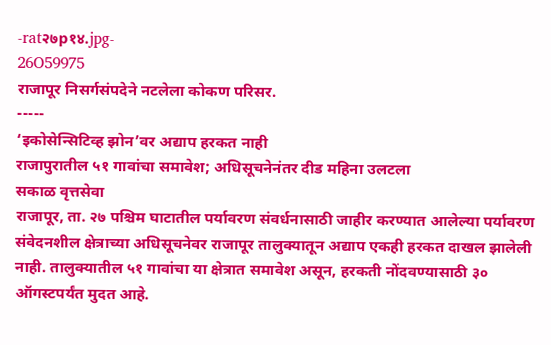-rat२७p१४.jpg-
26O59975
राजापूर निसर्गसंपदेने नटलेला कोकण परिसर.
-----
‘इकोसेन्सिटिव्ह झोन’वर अद्याप हरकत नाही
राजापुरातील ५१ गावांचा समावेश; अधिसूचनेनंतर दीड महिना उलटला
सकाळ वृत्तसेवा
राजापूर, ता. २७ पश्चिम घाटातील पर्यावरण संवर्धनासाठी जाहीर करण्यात आलेल्या पर्यावरण संवेदनशील क्षेत्राच्या अधिसूचनेवर राजापूर तालुक्यातून अद्याप एकही हरकत दाखल झालेली नाही. तालुक्यातील ५१ गावांचा या क्षेत्रात समावेश असून, हरकती नोंदवण्यासाठी ३० ऑगस्टपर्यंत मुदत आहे.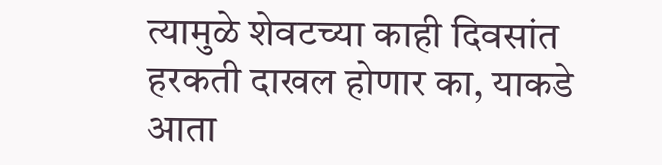त्यामुळे शेवटच्या काही दिवसांत हरकती दाखल होणार का, याकडे आता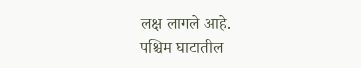लक्ष लागले आहे.
पश्चिम घाटातील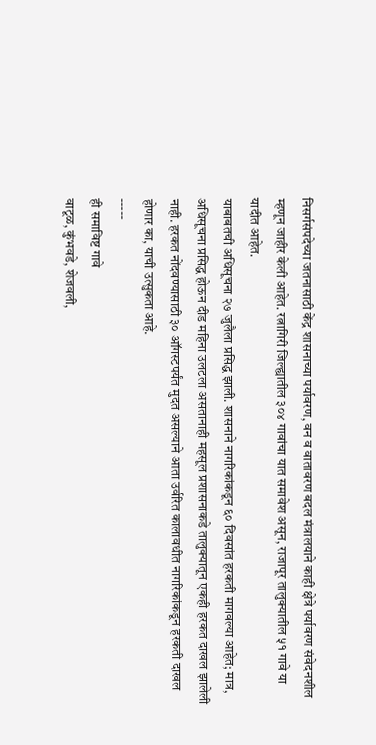निसर्गसंपदेच्या जतनासाठी केंद्र शासनाच्या पर्यावरण, वन व वातावरण बदल मंत्रालयाने काही क्षेत्रे पर्यावरण संवेदनशील म्हणून जाहीर केली आहेत. रत्नागिरी जिल्ह्यातील ३०४ गावांचा यात समावेश असून, राजापूर तालुक्यातील ५१ गावे या यादीत आहेत.
याबाबतची अधिसूचना २७ जुलैला प्रसिद्ध झाली. शासनाने नागरिकांकडून ६० दिवसांत हरकती मागवल्या आहेत; मात्र, अधिसूचना प्रसिद्ध होऊन दीड महिना उलटला असतानाही महसूल प्रशासनाकडे तालुक्यातून एकही हरकत दाखल झालेली नाही. हरकत नोंदवण्यासाठी ३० ऑगस्टपर्यंत मुदत असल्याने आता उर्वरित कालावधीत नागरिकांकडून हरकती दाखल होणार का, याची उत्सुकता आहे.
-----
ही समाविष्ट गावे
वाटूळ, कुंभवडे, शेजवली,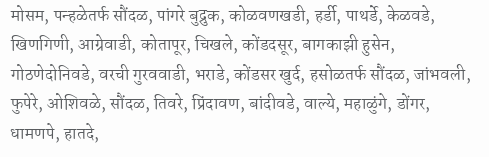मोसम, पन्हळेतर्फ सौंदळ, पांगरे बुद्रुक, कोळवणखडी, हर्डी, पाथर्डे, केळवडे, खिणगिणी, आग्रेवाडी, कोतापूर, चिखले, कोंडदसूर, बागकाझी हुसेन, गोठणेदोनिवडे, वरची गुरववाडी, भराडे, कोंडसर खुर्द, हसोळतर्फ सौंदळ, जांभवली, फुपेरे, ओशिवळे, सौंदळ, तिवरे, प्रिंदावण, बांदीवडे, वाल्ये, महाळुंगे, डोंगर, धामणपे, हातदे,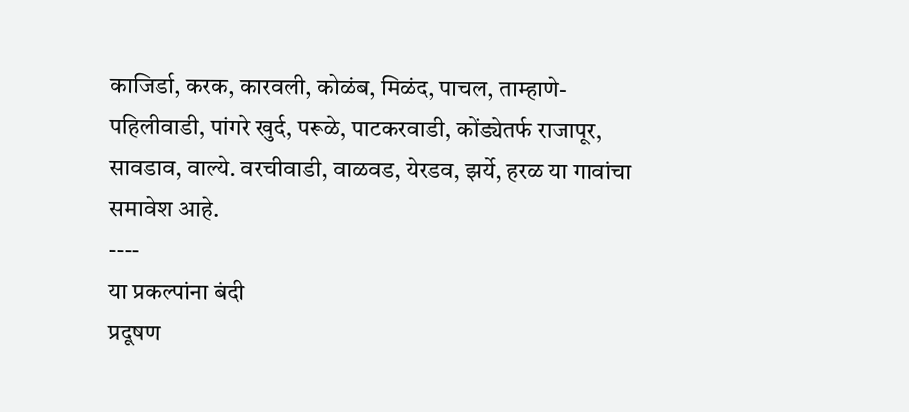काजिर्डा, करक, कारवली, कोळंब, मिळंद, पाचल, ताम्हाणे-पहिलीवाडी, पांगरे खुर्द, परूळे, पाटकरवाडी, कोंड्येतर्फ राजापूर, सावडाव, वाल्ये. वरचीवाडी, वाळवड, येरडव, झर्ये, हरळ या गावांचा समावेश आहे.
----
या प्रकल्पांना बंदी
प्रदूषण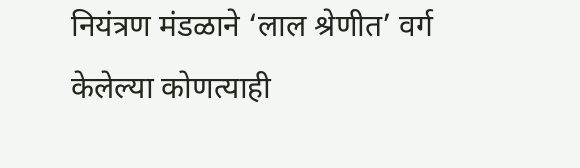नियंत्रण मंडळाने ‘लाल श्रेणीत’ वर्ग केलेल्या कोणत्याही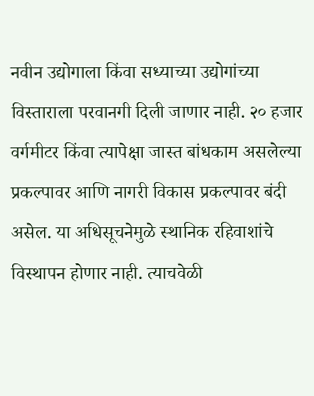नवीन उद्योगाला किंवा सध्याच्या उद्योगांच्या विस्ताराला परवानगी दिली जाणार नाही. २० हजार वर्गमीटर किंवा त्यापेक्षा जास्त बांधकाम असलेल्या प्रकल्पावर आणि नागरी विकास प्रकल्पावर बंदी असेल. या अधिसूचनेमुळे स्थानिक रहिवाशांचे विस्थापन होणार नाही. त्याचवेळी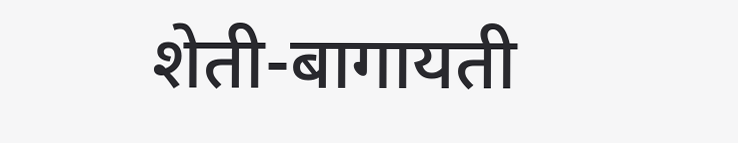शेती-बागायती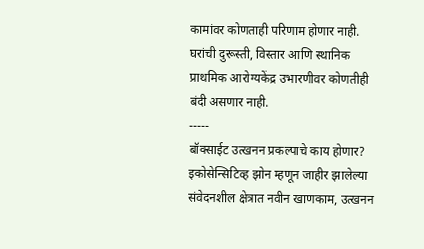कामांवर कोणताही परिणाम होणार नाही. घरांची दुरूस्ती, विस्तार आणि स्थानिक प्राथमिक आरोग्यकेंद्र उभारणीवर कोणतीही बंदी असणार नाही.
-----
बॉक्साईट उत्खनन प्रकल्पाचे काय होणार?
इकोसेन्सिटिव्ह झोन म्हणून जाहीर झालेल्या संवेदनशील क्षेत्रात नवीन खाणकाम, उत्खनन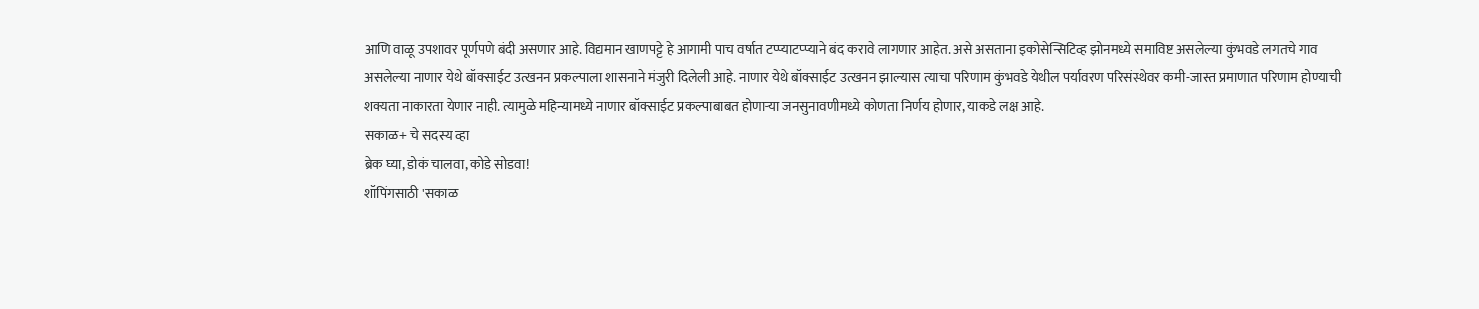आणि वाळू उपशावर पूर्णपणे बंदी असणार आहे. विद्यमान खाणपट्टे हे आगामी पाच वर्षात टप्प्याटप्प्याने बंद करावे लागणार आहेत. असे असताना इकोसेन्सिटिव्ह झोनमध्ये समाविष्ट असलेल्या कुंभवडे लगतचे गाव असलेल्या नाणार येथे बॉक्साईट उत्खनन प्रकल्पाला शासनाने मंजुरी दिलेली आहे. नाणार येथे बॉक्साईट उत्खनन झाल्यास त्याचा परिणाम कुंभवडे येथील पर्यावरण परिसंस्थेवर कमी-जास्त प्रमाणात परिणाम होण्याची शक्यता नाकारता येणार नाही. त्यामुळे महिन्यामध्ये नाणार बॉक्साईट प्रकल्पाबाबत होणाऱ्या जनसुनावणीमध्ये कोणता निर्णय होणार, याकडे लक्ष आहे.
सकाळ+ चे सदस्य व्हा
ब्रेक घ्या, डोकं चालवा, कोडे सोडवा!
शॉपिंगसाठी 'सकाळ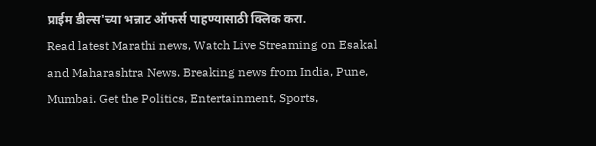प्राईम डील्स'च्या भन्नाट ऑफर्स पाहण्यासाठी क्लिक करा.
Read latest Marathi news, Watch Live Streaming on Esakal and Maharashtra News. Breaking news from India, Pune, Mumbai. Get the Politics, Entertainment, Sports,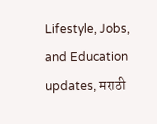Lifestyle, Jobs, and Education updates, मराठी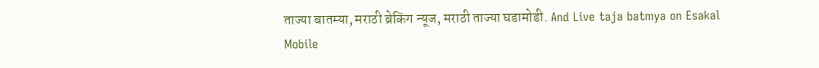ताज्या बातम्या, मराठी ब्रेकिंग न्यूज, मराठी ताज्या घडामोडी. And Live taja batmya on Esakal Mobile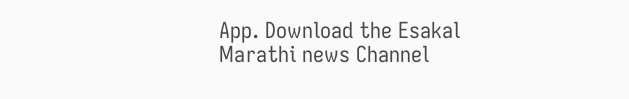App. Download the Esakal Marathi news Channel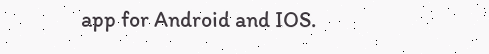app for Android and IOS.